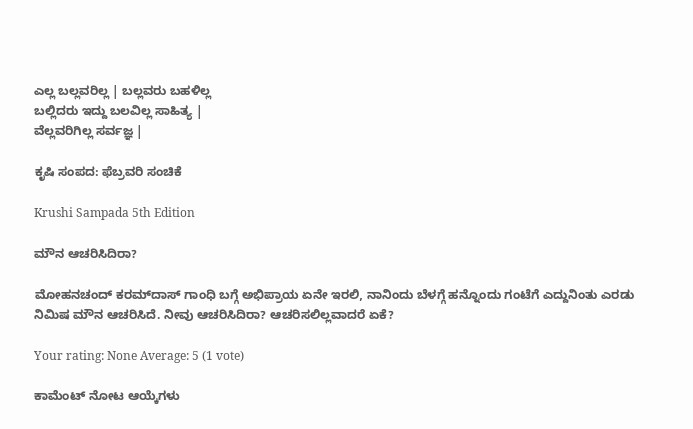ಎಲ್ಲ ಬಲ್ಲವರಿಲ್ಲ | ಬಲ್ಲವರು ಬಹಳಿಲ್ಲ
ಬಲ್ಲಿದರು ಇದ್ದು ಬಲವಿಲ್ಲ ಸಾಹಿತ್ಯ |
ವೆಲ್ಲವರಿಗಿಲ್ಲ ಸರ್ವಜ್ಞ |

ಕೃಷಿ ಸಂಪದ: ಫೆಬ್ರವರಿ ಸಂಚಿಕೆ

Krushi Sampada 5th Edition

ಮೌನ ಆಚರಿಸಿದಿರಾ?

ಮೋಹನಚಂದ್ ಕರಮ್‌ದಾಸ್ ಗಾಂಧಿ ಬಗ್ಗೆ ಅಭಿಪ್ರಾಯ ಏನೇ ಇರಲಿ, ನಾನಿಂದು ಬೆಳಗ್ಗೆ ಹನ್ನೊಂದು ಗಂಟೆಗೆ ಎದ್ದುನಿಂತು ಎರಡು ನಿಮಿಷ ಮೌನ ಆಚರಿಸಿದೆ. ನೀವು ಆಚರಿಸಿದಿರಾ? ಆಚರಿಸಲಿಲ್ಲವಾದರೆ ಏಕೆ?

Your rating: None Average: 5 (1 vote)

ಕಾಮೆಂಟ್ ನೋಟ ಆಯ್ಕೆಗಳು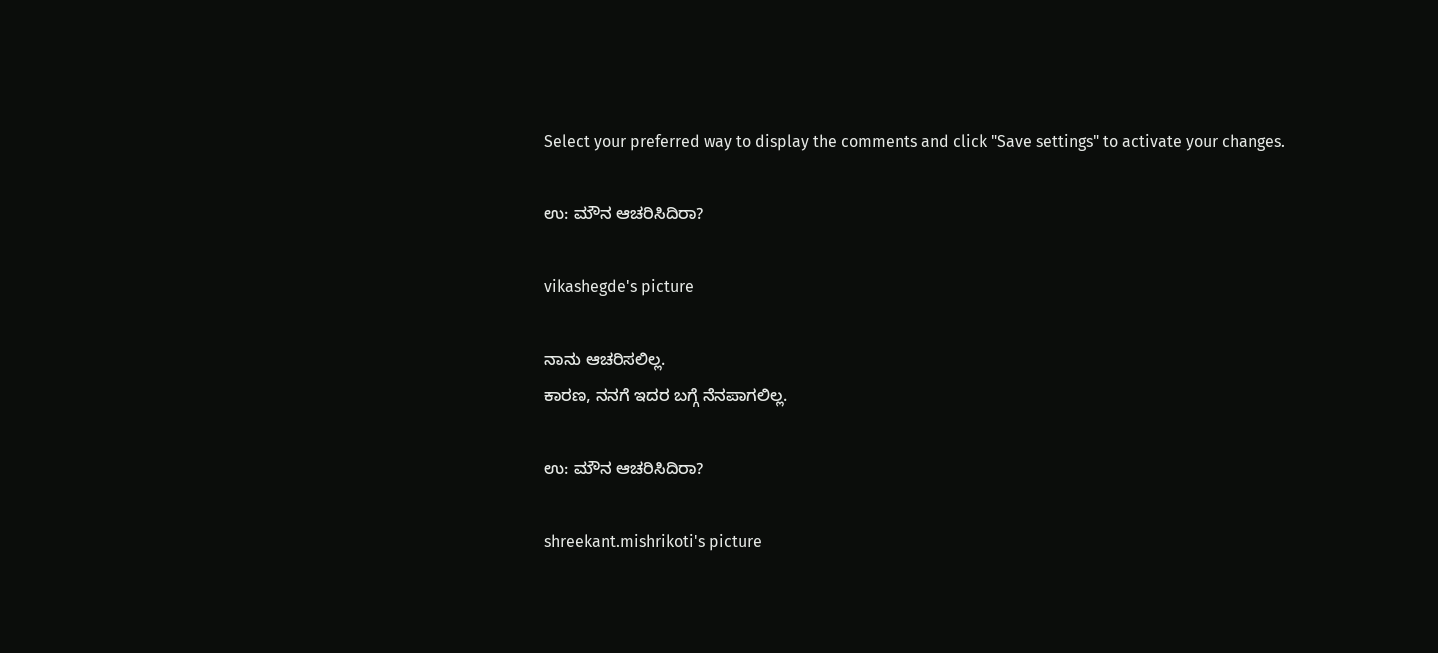Select your preferred way to display the comments and click "Save settings" to activate your changes.

ಉ: ಮೌನ ಆಚರಿಸಿದಿರಾ?

vikashegde's picture

ನಾನು ಆಚರಿಸಲಿಲ್ಲ.
ಕಾರಣ, ನನಗೆ ಇದರ ಬಗ್ಗೆ ನೆನಪಾಗಲಿಲ್ಲ.

ಉ: ಮೌನ ಆಚರಿಸಿದಿರಾ?

shreekant.mishrikoti's picture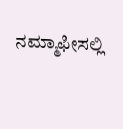ನಮ್ಮಾಫೀಸಲ್ಲಿ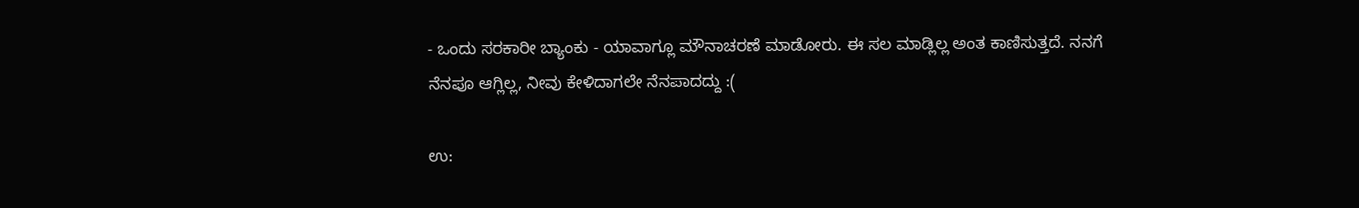- ಒಂದು ಸರಕಾರೀ ಬ್ಯಾಂಕು - ಯಾವಾಗ್ಲೂ ಮೌನಾಚರಣೆ ಮಾಡೋರು. ಈ ಸಲ ಮಾಡ್ಲಿಲ್ಲ ಅಂತ ಕಾಣಿಸುತ್ತದೆ. ನನಗೆ ನೆನಪೂ ಆಗ್ಲಿಲ್ಲ, ನೀವು ಕೇಳಿದಾಗಲೇ ನೆನಪಾದದ್ದು :(

ಉ: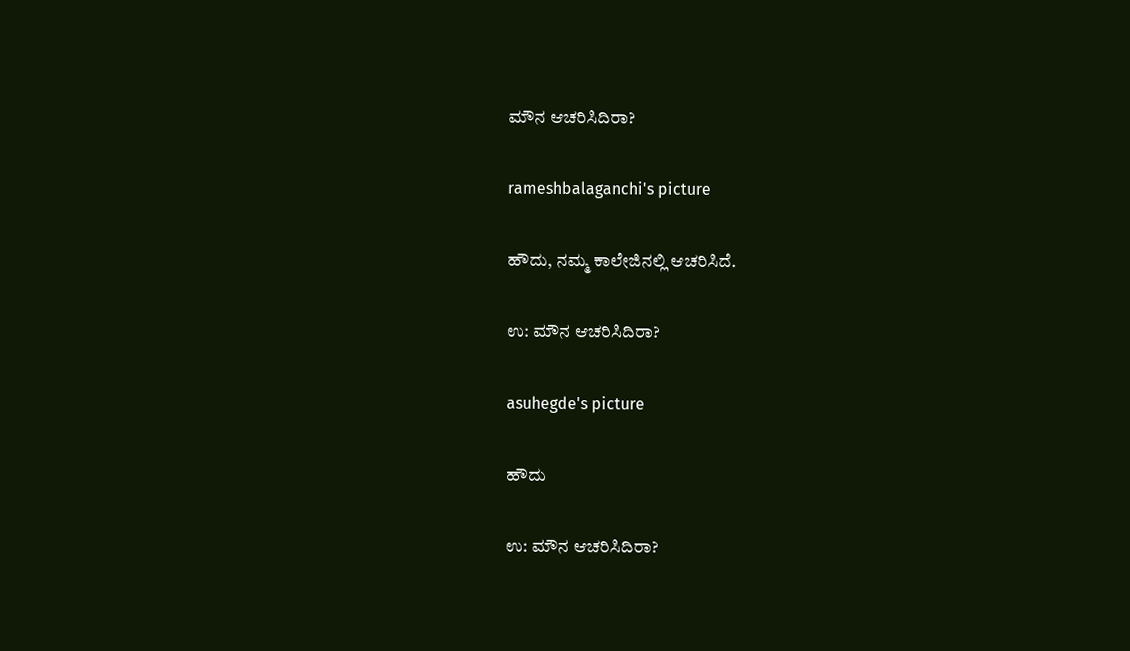ಮೌನ ಆಚರಿಸಿದಿರಾ?

rameshbalaganchi's picture

ಹೌದು, ನಮ್ಮ ಕಾಲೇಜಿನಲ್ಲಿ ಆಚರಿಸಿದೆ.

ಉ: ಮೌನ ಆಚರಿಸಿದಿರಾ?

asuhegde's picture

ಹೌದು

ಉ: ಮೌನ ಆಚರಿಸಿದಿರಾ?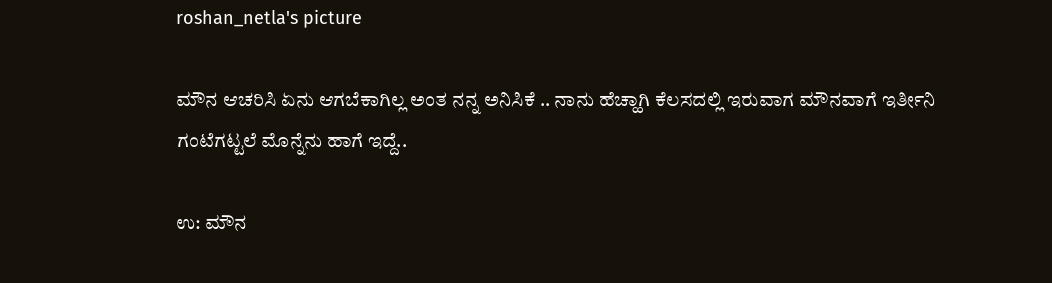roshan_netla's picture

ಮೌನ ಆಚರಿಸಿ ಏನು ಆಗಬೆಕಾಗಿಲ್ಲ ಅಂತ ನನ್ನ ಅನಿಸಿಕೆ .. ನಾನು ಹೆಚ್ಹಾಗಿ ಕೆಲಸದಲ್ಲಿ ಇರುವಾಗ ಮೌನವಾಗೆ ಇರ್ತೀನಿ ಗಂಟೆಗಟ್ಟಲೆ ಮೊನ್ನೆನು ಹಾಗೆ ಇದ್ದೆ..

ಉ: ಮೌನ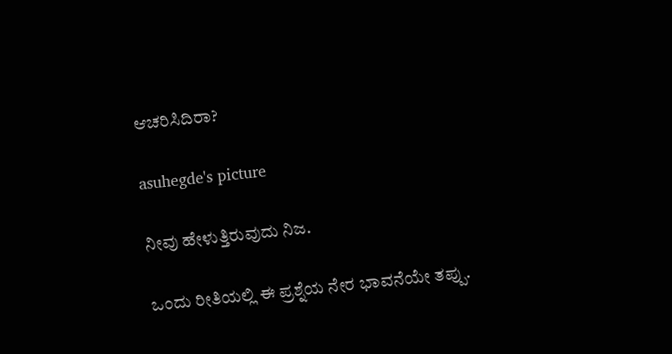ಆಚರಿಸಿದಿರಾ?

asuhegde's picture

ನೀವು ಹೇಳುತ್ತಿರುವುದು ನಿಜ.

ಒಂದು ರೀತಿಯಲ್ಲಿ ಈ ಪ್ರಶ್ನೆಯ ನೇರ ಭಾವನೆಯೇ ತಪ್ಪು.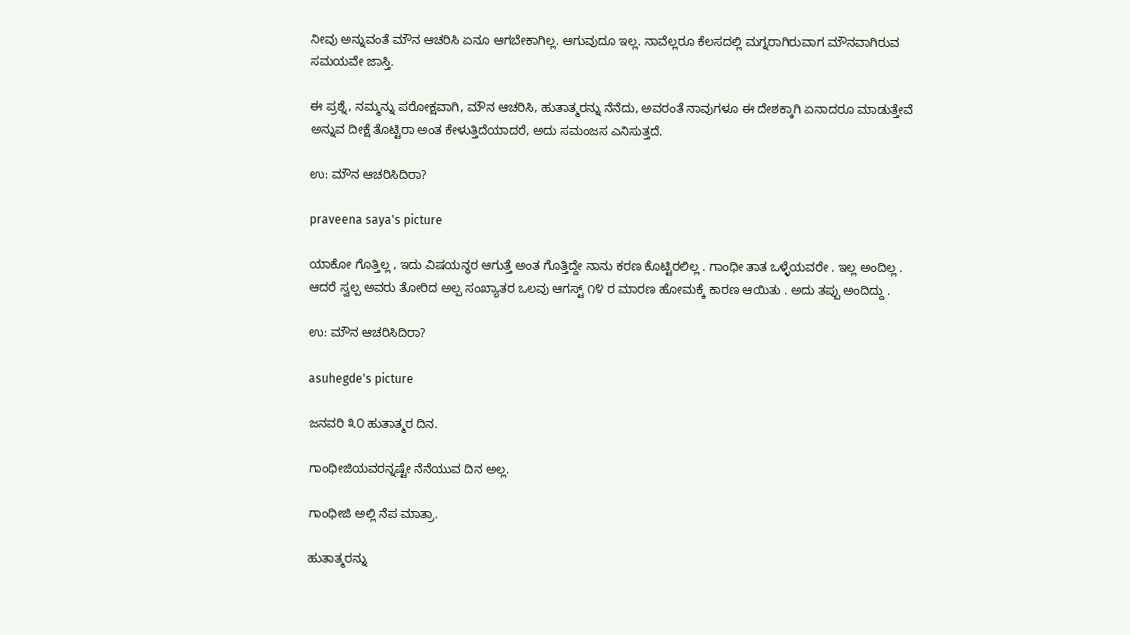ನೀವು ಅನ್ನುವಂತೆ ಮೌನ ಆಚರಿಸಿ ಏನೂ ಆಗಬೇಕಾಗಿಲ್ಲ. ಆಗುವುದೂ ಇಲ್ಲ. ನಾವೆಲ್ಲರೂ ಕೆಲಸದಲ್ಲಿ ಮಗ್ನರಾಗಿರುವಾಗ ಮೌನವಾಗಿರುವ ಸಮಯವೇ ಜಾಸ್ತಿ.

ಈ ಪ್ರಶ್ನೆ, ನಮ್ಮನ್ನು ಪರೋಕ್ಷವಾಗಿ, ಮೌನ ಆಚರಿಸಿ, ಹುತಾತ್ಮರನ್ನು ನೆನೆದು, ಅವರಂತೆ ನಾವುಗಳೂ ಈ ದೇಶಕ್ಕಾಗಿ ಏನಾದರೂ ಮಾಡುತ್ತೇವೆ ಅನ್ನುವ ದೀಕ್ಷೆ ತೊಟ್ಟಿರಾ ಅಂತ ಕೇಳುತ್ತಿದೆಯಾದರೆ, ಅದು ಸಮಂಜಸ ಎನಿಸುತ್ತದೆ.

ಉ: ಮೌನ ಆಚರಿಸಿದಿರಾ?

praveena saya's picture

ಯಾಕೋ ಗೊತ್ತಿಲ್ಲ , ಇದು ವಿಷಯನ್ಥರ ಆಗುತ್ತೆ ಅಂತ ಗೊತ್ತಿದ್ದೇ ನಾನು ಕರಣ ಕೊಟ್ಟಿರಲಿಲ್ಲ . ಗಾಂಧೀ ತಾತ ಒಳ್ಳೆಯವರೇ . ಇಲ್ಲ ಅಂದಿಲ್ಲ . ಆದರೆ ಸ್ವಲ್ಪ ಅವರು ತೋರಿದ ಅಲ್ಪ ಸಂಖ್ಯಾತರ ಒಲವು ಆಗಸ್ಟ್ ೧೪ ರ ಮಾರಣ ಹೋಮಕ್ಕೆ ಕಾರಣ ಆಯಿತು . ಅದು ತಪ್ಪು ಅಂದಿದ್ದು .

ಉ: ಮೌನ ಆಚರಿಸಿದಿರಾ?

asuhegde's picture

ಜನವರಿ ೩೦ ಹುತಾತ್ಮರ ದಿನ.

ಗಾಂಧೀಜಿಯವರನ್ನಷ್ಟೇ ನೆನೆಯುವ ದಿನ ಅಲ್ಲ.

ಗಾಂಧೀಜಿ ಅಲ್ಲಿ ನೆಪ ಮಾತ್ರಾ.

ಹುತಾತ್ಮರನ್ನು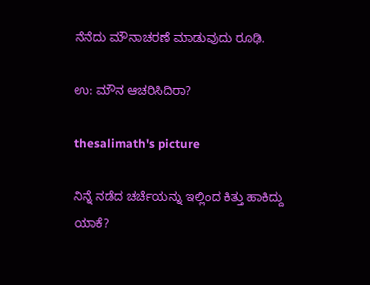ನೆನೆದು ಮೌನಾಚರಣೆ ಮಾಡುವುದು ರೂಢಿ.

ಉ: ಮೌನ ಆಚರಿಸಿದಿರಾ?

thesalimath's picture

ನಿನ್ನೆ ನಡೆದ ಚರ್ಚೆಯನ್ನು ಇಲ್ಲಿಂದ ಕಿತ್ತು ಹಾಕಿದ್ದು ಯಾಕೆ?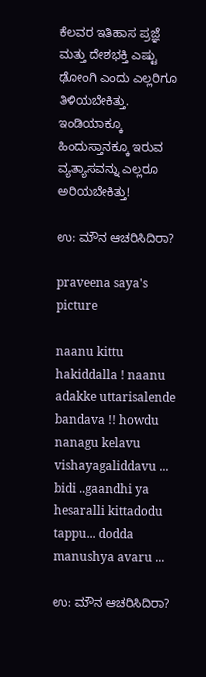ಕೆಲವರ ಇತಿಹಾಸ ಪ್ರಜ್ಞೆ ಮತ್ತು ದೇಶಭಕ್ತಿ ಎಷ್ಟು ಢೋಂಗಿ ಎಂದು ಎಲ್ಲರಿಗೂ ತಿಳಿಯಬೇಕಿತ್ತು.
ಇಂಡಿಯಾಕ್ಕೂ ಹಿಂದುಸ್ತಾನಕ್ಕೂ ಇರುವ ವ್ಯತ್ಯಾಸವನ್ನು ಎಲ್ಲರೂ ಅರಿಯಬೇಕಿತ್ತು!

ಉ: ಮೌನ ಆಚರಿಸಿದಿರಾ?

praveena saya's picture

naanu kittu hakiddalla ! naanu adakke uttarisalende bandava !! howdu nanagu kelavu vishayagaliddavu ... bidi ..gaandhi ya hesaralli kittadodu tappu... dodda manushya avaru ...

ಉ: ಮೌನ ಆಚರಿಸಿದಿರಾ?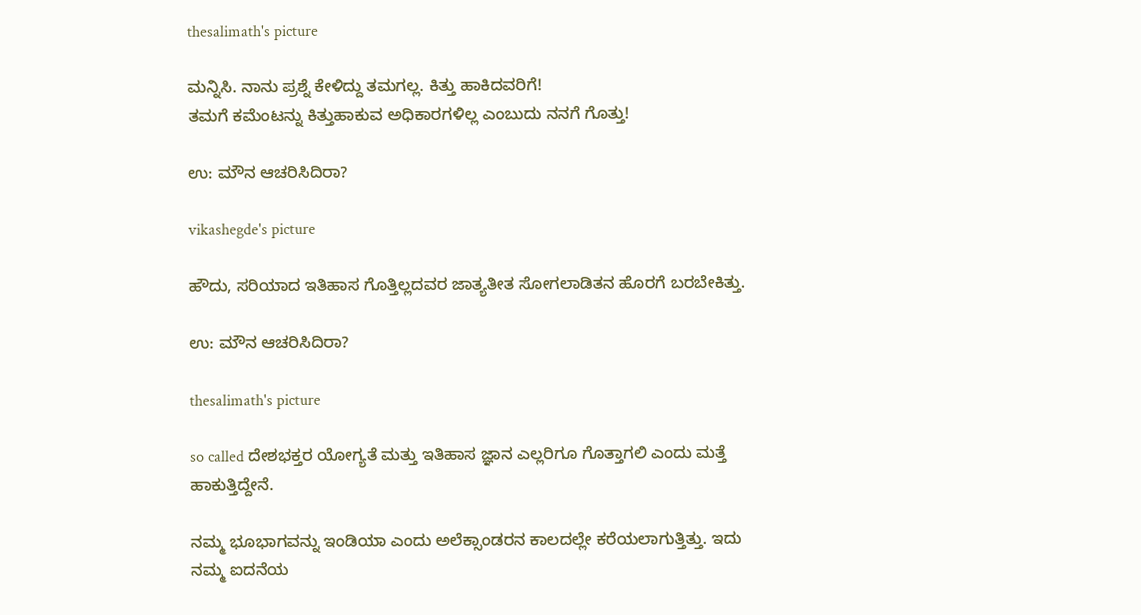thesalimath's picture

ಮನ್ನಿಸಿ. ನಾನು ಪ್ರಶ್ನೆ ಕೇಳಿದ್ದು ತಮಗಲ್ಲ. ಕಿತ್ತು ಹಾಕಿದವರಿಗೆ!
ತಮಗೆ ಕಮೆಂಟನ್ನು ಕಿತ್ತುಹಾಕುವ ಅಧಿಕಾರಗಳಿಲ್ಲ ಎಂಬುದು ನನಗೆ ಗೊತ್ತು!

ಉ: ಮೌನ ಆಚರಿಸಿದಿರಾ?

vikashegde's picture

ಹೌದು, ಸರಿಯಾದ ಇತಿಹಾಸ ಗೊತ್ತಿಲ್ಲದವರ ಜಾತ್ಯತೀತ ಸೋಗಲಾಡಿತನ ಹೊರಗೆ ಬರಬೇಕಿತ್ತು.

ಉ: ಮೌನ ಆಚರಿಸಿದಿರಾ?

thesalimath's picture

so called ದೇಶಭಕ್ತರ ಯೋಗ್ಯತೆ ಮತ್ತು ಇತಿಹಾಸ ಜ್ಞಾನ ಎಲ್ಲರಿಗೂ ಗೊತ್ತಾಗಲಿ ಎಂದು ಮತ್ತೆ ಹಾಕುತ್ತಿದ್ದೇನೆ.

ನಮ್ಮ ಭೂಭಾಗವನ್ನು ಇಂಡಿಯಾ ಎಂದು ಅಲೆಕ್ಸಾಂಡರನ ಕಾಲದಲ್ಲೇ ಕರೆಯಲಾಗುತ್ತಿತ್ತು. ಇದು ನಮ್ಮ ಐದನೆಯ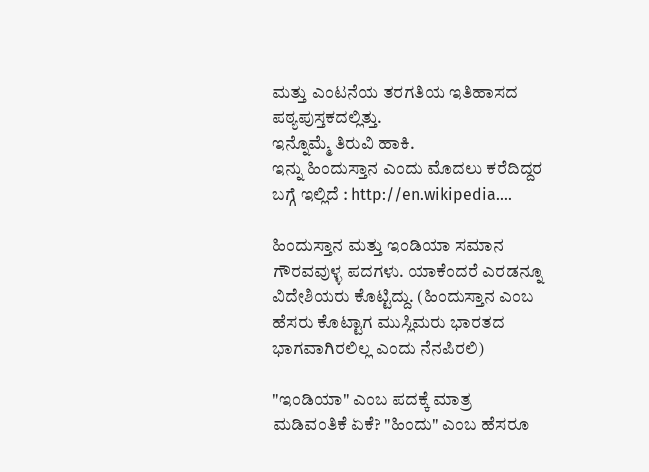ಮತ್ತು ಎಂಟನೆಯ ತರಗತಿಯ ಇತಿಹಾಸದ ಪಠ್ಯಪುಸ್ತಕದಲ್ಲಿತ್ತು.
ಇನ್ನೊಮ್ಮೆ ತಿರುವಿ ಹಾಕಿ.
ಇನ್ನು ಹಿಂದುಸ್ತಾನ ಎಂದು ಮೊದಲು ಕರೆದಿದ್ದರ ಬಗ್ಗೆ ಇಲ್ಲಿದೆ : http://en.wikipedia....

ಹಿಂದುಸ್ತಾನ ಮತ್ತು ಇಂಡಿಯಾ ಸಮಾನ ಗೌರವವುಳ್ಳ ಪದಗಳು. ಯಾಕೆಂದರೆ ಎರಡನ್ನೂ ವಿದೇಶಿಯರು ಕೊಟ್ಟಿದ್ದು. (ಹಿಂದುಸ್ತಾನ ಎಂಬ ಹೆಸರು ಕೊಟ್ಟಾಗ ಮುಸ್ಲಿಮರು ಭಾರತದ ಭಾಗವಾಗಿರಲಿಲ್ಲ ಎಂದು ನೆನಪಿರಲಿ)

"ಇಂಡಿಯಾ" ಎಂಬ ಪದಕ್ಕೆ ಮಾತ್ರ ಮಡಿವಂತಿಕೆ ಏಕೆ? "ಹಿಂದು" ಎಂಬ ಹೆಸರೂ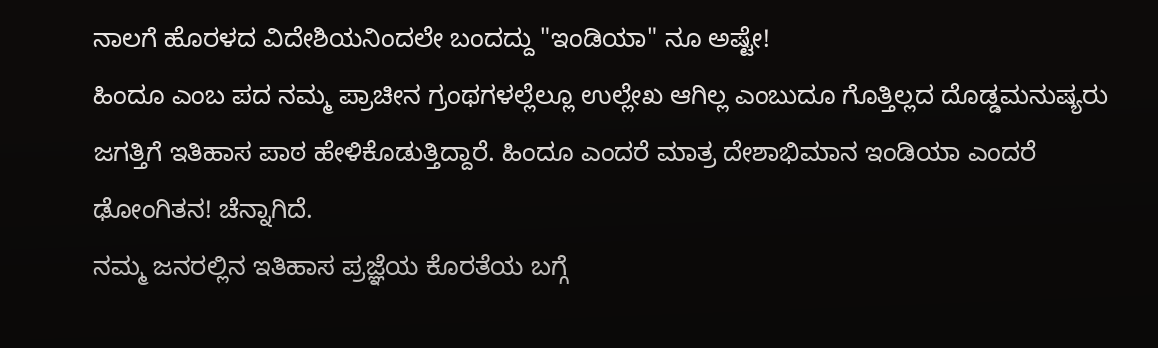ನಾಲಗೆ ಹೊರಳದ ವಿದೇಶಿಯನಿಂದಲೇ ಬಂದದ್ದು "ಇಂಡಿಯಾ" ನೂ ಅಷ್ಟೇ!
ಹಿಂದೂ ಎಂಬ ಪದ ನಮ್ಮ ಪ್ರಾಚೀನ ಗ್ರಂಥಗಳಲ್ಲೆಲ್ಲೂ ಉಲ್ಲೇಖ ಆಗಿಲ್ಲ ಎಂಬುದೂ ಗೊತ್ತಿಲ್ಲದ ದೊಡ್ಡಮನುಷ್ಯರು ಜಗತ್ತಿಗೆ ಇತಿಹಾಸ ಪಾಠ ಹೇಳಿಕೊಡುತ್ತಿದ್ದಾರೆ. ಹಿಂದೂ ಎಂದರೆ ಮಾತ್ರ ದೇಶಾಭಿಮಾನ ಇಂಡಿಯಾ ಎಂದರೆ ಢೋಂಗಿತನ! ಚೆನ್ನಾಗಿದೆ.
ನಮ್ಮ ಜನರಲ್ಲಿನ ಇತಿಹಾಸ ಪ್ರಜ್ಞೆಯ ಕೊರತೆಯ ಬಗ್ಗೆ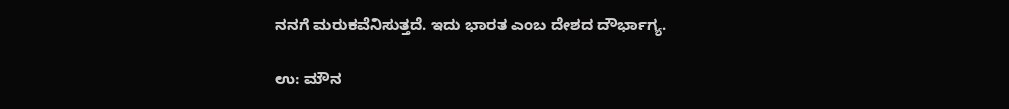ನನಗೆ ಮರುಕವೆನಿಸುತ್ತದೆ. ಇದು ಭಾರತ ಎಂಬ ದೇಶದ ದೌರ್ಭಾಗ್ಯ.

ಉ: ಮೌನ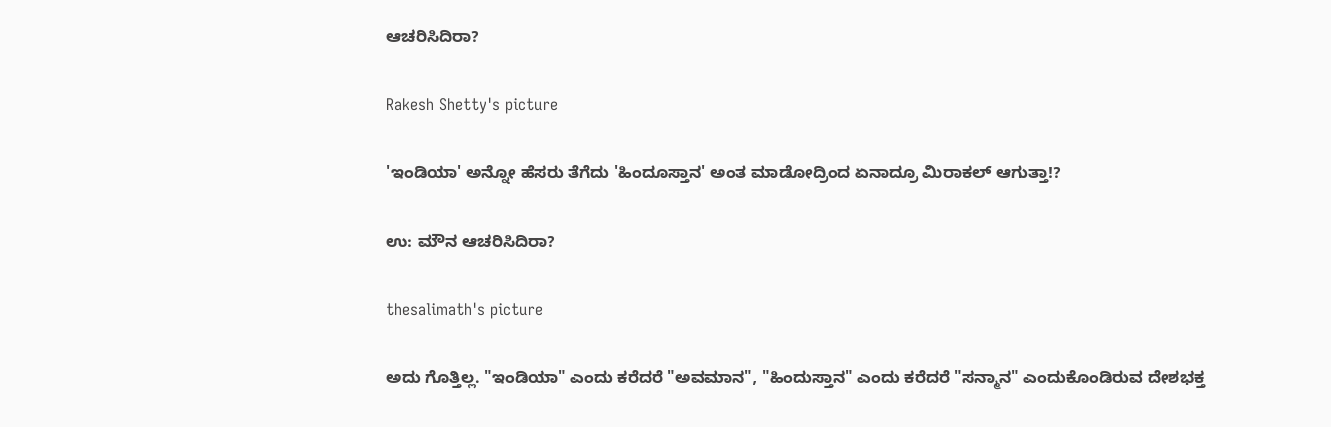ಆಚರಿಸಿದಿರಾ?

Rakesh Shetty's picture

'ಇಂಡಿಯಾ' ಅನ್ನೋ ಹೆಸರು ತೆಗೆದು 'ಹಿಂದೂಸ್ತಾನ' ಅಂತ ಮಾಡೋದ್ರಿಂದ ಏನಾದ್ರೂ ಮಿರಾಕಲ್ ಆಗುತ್ತಾ!?

ಉ: ಮೌನ ಆಚರಿಸಿದಿರಾ?

thesalimath's picture

ಅದು ಗೊತ್ತಿಲ್ಲ. "ಇಂಡಿಯಾ" ಎಂದು ಕರೆದರೆ "ಅವಮಾನ", "ಹಿಂದುಸ್ತಾನ" ಎಂದು ಕರೆದರೆ "ಸನ್ಮಾನ" ಎಂದುಕೊಂಡಿರುವ ದೇಶಭಕ್ತ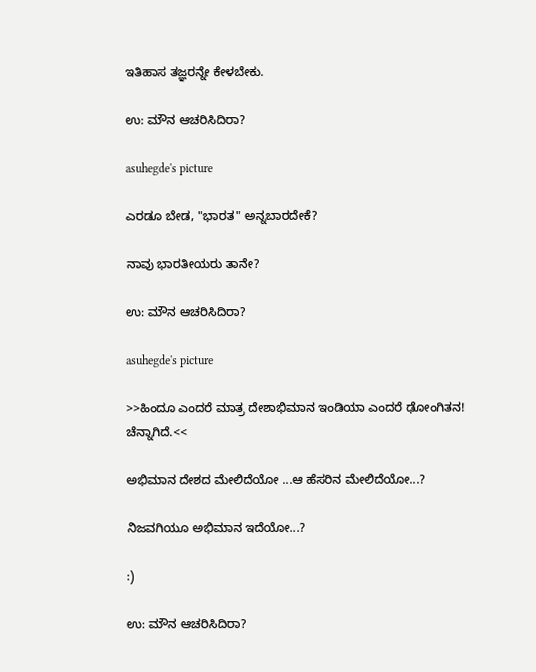ಇತಿಹಾಸ ತಜ್ಞರನ್ನೇ ಕೇಳಬೇಕು.

ಉ: ಮೌನ ಆಚರಿಸಿದಿರಾ?

asuhegde's picture

ಎರಡೂ ಬೇಡ, "ಭಾರತ" ಅನ್ನಬಾರದೇಕೆ?

ನಾವು ಭಾರತೀಯರು ತಾನೇ?

ಉ: ಮೌನ ಆಚರಿಸಿದಿರಾ?

asuhegde's picture

>>ಹಿಂದೂ ಎಂದರೆ ಮಾತ್ರ ದೇಶಾಭಿಮಾನ ಇಂಡಿಯಾ ಎಂದರೆ ಢೋಂಗಿತನ! ಚೆನ್ನಾಗಿದೆ.<<

ಅಭಿಮಾನ ದೇಶದ ಮೇಲಿದೆಯೋ ...ಆ ಹೆಸರಿನ ಮೇಲಿದೆಯೋ...?

ನಿಜವಗಿಯೂ ಅಭಿಮಾನ ಇದೆಯೋ...?

:)

ಉ: ಮೌನ ಆಚರಿಸಿದಿರಾ?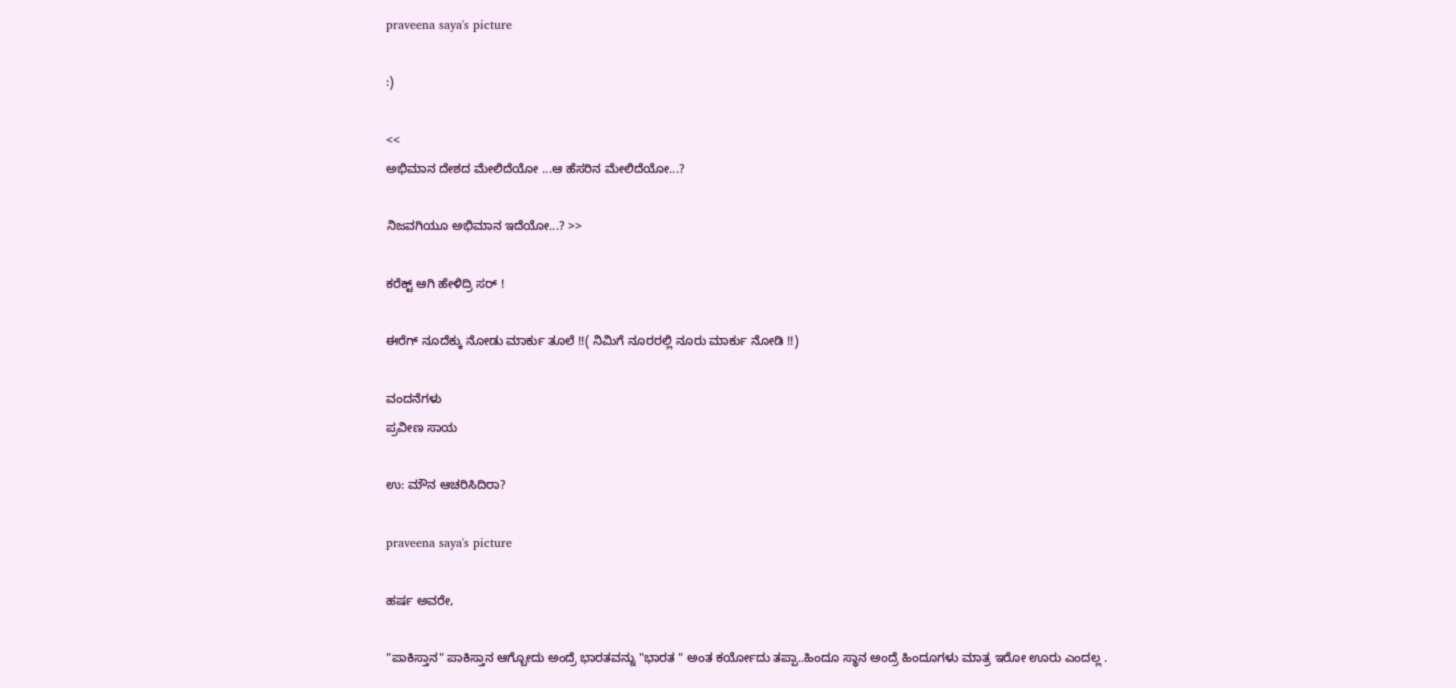praveena saya's picture

:)

<<
ಅಭಿಮಾನ ದೇಶದ ಮೇಲಿದೆಯೋ ...ಆ ಹೆಸರಿನ ಮೇಲಿದೆಯೋ...?

ನಿಜವಗಿಯೂ ಅಭಿಮಾನ ಇದೆಯೋ...? >>

ಕರೆಕ್ಟ್ ಆಗಿ ಹೇಳಿದ್ರಿ ಸರ್ !

ಈರೆಗ್ ನೂದೆಕ್ಕು ನೋಡು ಮಾರ್ಕು ತೂಲೆ !!( ನಿಮಿಗೆ ನೂರರಲ್ಲಿ ನೂರು ಮಾರ್ಕು ನೋಡಿ !!)

ವಂದನೆಗಳು
ಪ್ರವೀಣ ಸಾಯ

ಉ: ಮೌನ ಆಚರಿಸಿದಿರಾ?

praveena saya's picture

ಹರ್ಷ ಅವರೇ,

"ಪಾಕಿಸ್ತಾನ" ಪಾಕಿಸ್ತಾನ ಆಗ್ಬೋದು ಅಂದ್ರೆ ಭಾರತವನ್ನು "ಭಾರತ " ಅಂತ ಕರ್ಯೋದು ತಪ್ಪಾ..ಹಿಂದೂ ಸ್ಥಾನ ಅಂದ್ರೆ ಹಿಂದೂಗಳು ಮಾತ್ರ ಇರೋ ಊರು ಎಂದಲ್ಲ .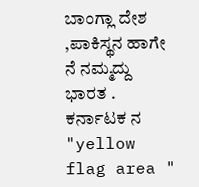ಬಾಂಗ್ಲಾ ದೇಶ ,ಪಾಕಿಸ್ಥನ ಹಾಗೇ ನೆ ನಮ್ಮದ್ದು ಭಾರತ . ಕರ್ನಾಟಕ ನ "yellow flag area "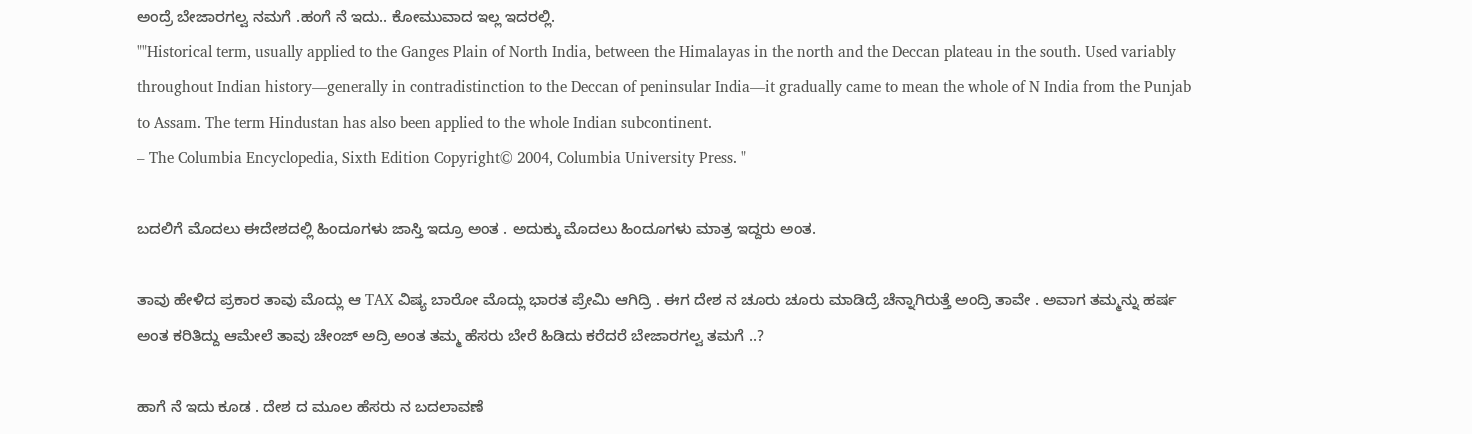ಅಂದ್ರೆ ಬೇಜಾರಗಲ್ವ ನಮಗೆ .ಹಂಗೆ ನೆ ಇದು.. ಕೋಮುವಾದ ಇಲ್ಲ ಇದರಲ್ಲಿ.
""Historical term, usually applied to the Ganges Plain of North India, between the Himalayas in the north and the Deccan plateau in the south. Used variably throughout Indian history—generally in contradistinction to the Deccan of peninsular India—it gradually came to mean the whole of N India from the Punjab to Assam. The term Hindustan has also been applied to the whole Indian subcontinent.
– The Columbia Encyclopedia, Sixth Edition Copyright© 2004, Columbia University Press. "

ಬದಲಿಗೆ ಮೊದಲು ಈದೇಶದಲ್ಲಿ ಹಿಂದೂಗಳು ಜಾಸ್ತಿ ಇದ್ರೂ ಅಂತ . ಅದುಕ್ಕು ಮೊದಲು ಹಿಂದೂಗಳು ಮಾತ್ರ ಇದ್ದರು ಅಂತ.

ತಾವು ಹೇಳಿದ ಪ್ರಕಾರ ತಾವು ಮೊದ್ಲು ಆ TAX ವಿಷ್ಯ ಬಾರೋ ಮೊದ್ಲು ಭಾರತ ಪ್ರೇಮಿ ಆಗಿದ್ರಿ . ಈಗ ದೇಶ ನ ಚೂರು ಚೂರು ಮಾಡಿದ್ರೆ ಚೆನ್ನಾಗಿರುತ್ತೆ ಅಂದ್ರಿ ತಾವೇ . ಅವಾಗ ತಮ್ಮನ್ನು ಹರ್ಷ ಅಂತ ಕರಿತಿದ್ದು ಆಮೇಲೆ ತಾವು ಚೇಂಜ್ ಅದ್ರಿ ಅಂತ ತಮ್ಮ ಹೆಸರು ಬೇರೆ ಹಿಡಿದು ಕರೆದರೆ ಬೇಜಾರಗಲ್ವ ತಮಗೆ ..?

ಹಾಗೆ ನೆ ಇದು ಕೂಡ . ದೇಶ ದ ಮೂಲ ಹೆಸರು ನ ಬದಲಾವಣೆ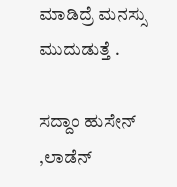ಮಾಡಿದ್ರೆ ಮನಸ್ಸು ಮುದುಡುತ್ತೆ .

ಸದ್ದಾಂ ಹುಸೇನ್ ,ಲಾಡೆನ್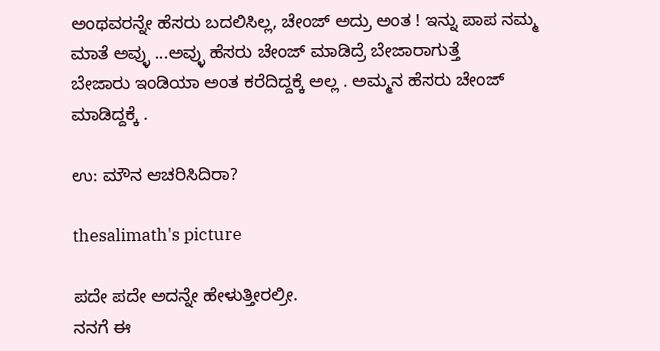ಅಂಥವರನ್ನೇ ಹೆಸರು ಬದಲಿಸಿಲ್ಲ, ಚೇಂಜ್ ಅದ್ರು ಅಂತ ! ಇನ್ನು ಪಾಪ ನಮ್ಮ ಮಾತೆ ಅವ್ಳು ...ಅವ್ಳು ಹೆಸರು ಚೇಂಜ್ ಮಾಡಿದ್ರೆ ಬೇಜಾರಾಗುತ್ತೆ
ಬೇಜಾರು ಇಂಡಿಯಾ ಅಂತ ಕರೆದಿದ್ದಕ್ಕೆ ಅಲ್ಲ . ಅಮ್ಮನ ಹೆಸರು ಚೇಂಜ್ ಮಾಡಿದ್ದಕ್ಕೆ .

ಉ: ಮೌನ ಆಚರಿಸಿದಿರಾ?

thesalimath's picture

ಪದೇ ಪದೇ ಅದನ್ನೇ ಹೇಳುತ್ತೀರಲ್ರೀ.
ನನಗೆ ಈ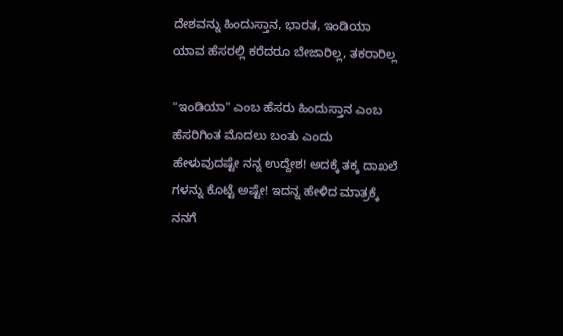ದೇಶವನ್ನು ಹಿಂದುಸ್ತಾನ, ಭಾರತ, ಇಂಡಿಯಾ ಯಾವ ಹೆಸರಲ್ಲಿ ಕರೆದರೂ ಬೇಜಾರಿಲ್ಲ, ತಕರಾರಿಲ್ಲ

"ಇಂಡಿಯಾ" ಎಂಬ ಹೆಸರು ಹಿಂದುಸ್ತಾನ ಎಂಬ ಹೆಸರಿಗಿಂತ ಮೊದಲು ಬಂತು ಎಂದು ಹೇಳುವುದಷ್ಟೇ ನನ್ನ ಉದ್ದೇಶ! ಅದಕ್ಕೆ ತಕ್ಕ ದಾಖಲೆ ಗಳನ್ನು ಕೊಟ್ಟೆ ಅಷ್ಟೇ! ಇದನ್ನ ಹೇಳಿದ ಮಾತ್ರಕ್ಕೆ ನನಗೆ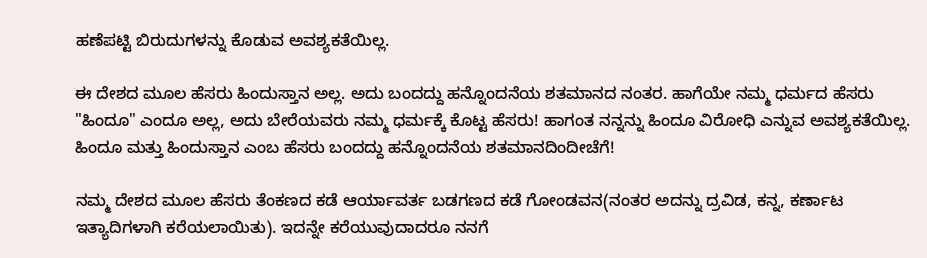ಹಣೆಪಟ್ಟಿ ಬಿರುದುಗಳನ್ನು ಕೊಡುವ ಅವಶ್ಯಕತೆಯಿಲ್ಲ.

ಈ ದೇಶದ ಮೂಲ ಹೆಸರು ಹಿಂದುಸ್ತಾನ ಅಲ್ಲ. ಅದು ಬಂದದ್ದು ಹನ್ನೊಂದನೆಯ ಶತಮಾನದ ನಂತರ. ಹಾಗೆಯೇ ನಮ್ಮ ಧರ್ಮದ ಹೆಸರು "ಹಿಂದೂ" ಎಂದೂ ಅಲ್ಲ, ಅದು ಬೇರೆಯವರು ನಮ್ಮ ಧರ್ಮಕ್ಕೆ ಕೊಟ್ಟ ಹೆಸರು! ಹಾಗಂತ ನನ್ನನ್ನು ಹಿಂದೂ ವಿರೋಧಿ ಎನ್ನುವ ಅವಶ್ಯಕತೆಯಿಲ್ಲ. ಹಿಂದೂ ಮತ್ತು ಹಿಂದುಸ್ತಾನ ಎಂಬ ಹೆಸರು ಬಂದದ್ದು ಹನ್ನೊಂದನೆಯ ಶತಮಾನದಿಂದೀಚೆಗೆ!

ನಮ್ಮ ದೇಶದ ಮೂಲ ಹೆಸರು ತೆಂಕಣದ ಕಡೆ ಆರ್ಯಾವರ್ತ ಬಡಗಣದ ಕಡೆ ಗೋಂಡವನ(ನಂತರ ಅದನ್ನು ದ್ರವಿಡ, ಕನ್ನ, ಕರ್ಣಾಟ ಇತ್ಯಾದಿಗಳಾಗಿ ಕರೆಯಲಾಯಿತು). ಇದನ್ನೇ ಕರೆಯುವುದಾದರೂ ನನಗೆ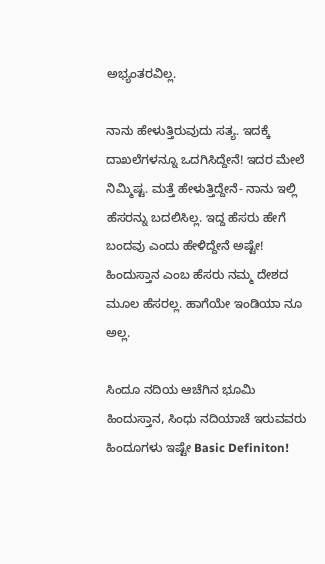ಅಭ್ಯಂತರವಿಲ್ಲ.

ನಾನು ಹೇಳುತ್ತಿರುವುದು ಸತ್ಯ. ಇದಕ್ಕೆ ದಾಖಲೆಗಳನ್ನೂ ಒದಗಿಸಿದ್ದೇನೆ! ಇದರ ಮೇಲೆ ನಿಮ್ಮಿಷ್ಟ. ಮತ್ತೆ ಹೇಳುತ್ತಿದ್ದೇನೆ- ನಾನು ಇಲ್ಲಿ ಹೆಸರನ್ನು ಬದಲಿಸಿಲ್ಲ. ಇದ್ದ ಹೆಸರು ಹೇಗೆ ಬಂದವು ಎಂದು ಹೇಳಿದ್ದೇನೆ ಅಷ್ಟೇ! ಹಿಂದುಸ್ತಾನ ಎಂಬ ಹೆಸರು ನಮ್ಮ ದೇಶದ ಮೂಲ ಹೆಸರಲ್ಲ. ಹಾಗೆಯೇ ಇಂಡಿಯಾ ನೂ ಅಲ್ಲ.

ಸಿಂದೂ ನದಿಯ ಆಚೆಗಿನ ಭೂಮಿ ಹಿಂದುಸ್ತಾನ, ಸಿಂಧು ನದಿಯಾಚೆ ಇರುವವರು ಹಿಂದೂಗಳು ಇಷ್ಟೇ Basic Definiton!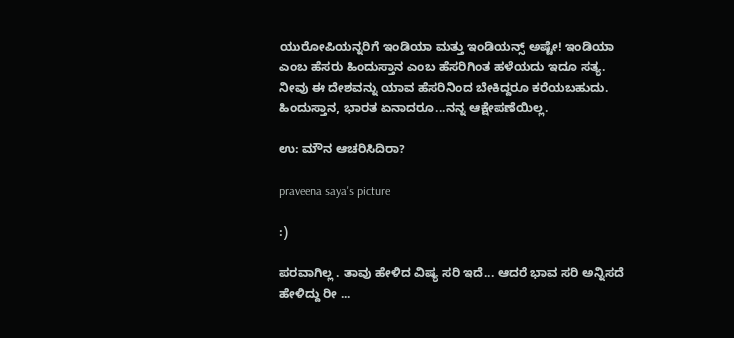ಯುರೋಪಿಯನ್ನರಿಗೆ ಇಂಡಿಯಾ ಮತ್ತು ಇಂಡಿಯನ್ಸ್ ಅಷ್ಟೇ! ಇಂಡಿಯಾ ಎಂಬ ಹೆಸರು ಹಿಂದುಸ್ತಾನ ಎಂಬ ಹೆಸರಿಗಿಂತ ಹಳೆಯದು ಇದೂ ಸತ್ಯ. ನೀವು ಈ ದೇಶವನ್ನು ಯಾವ ಹೆಸರಿನಿಂದ ಬೇಕಿದ್ದರೂ ಕರೆಯಬಹುದು. ಹಿಂದುಸ್ತಾನ, ಭಾರತ ಏನಾದರೂ...ನನ್ನ ಆಕ್ಷೇಪಣೆಯಿಲ್ಲ.

ಉ: ಮೌನ ಆಚರಿಸಿದಿರಾ?

praveena saya's picture

:)

ಪರವಾಗಿಲ್ಲ . ತಾವು ಹೇಳಿದ ವಿಷ್ಯ ಸರಿ ಇದೆ... ಆದರೆ ಭಾವ ಸರಿ ಅನ್ನಿಸದೆ ಹೇಳಿದ್ದು ರೀ ...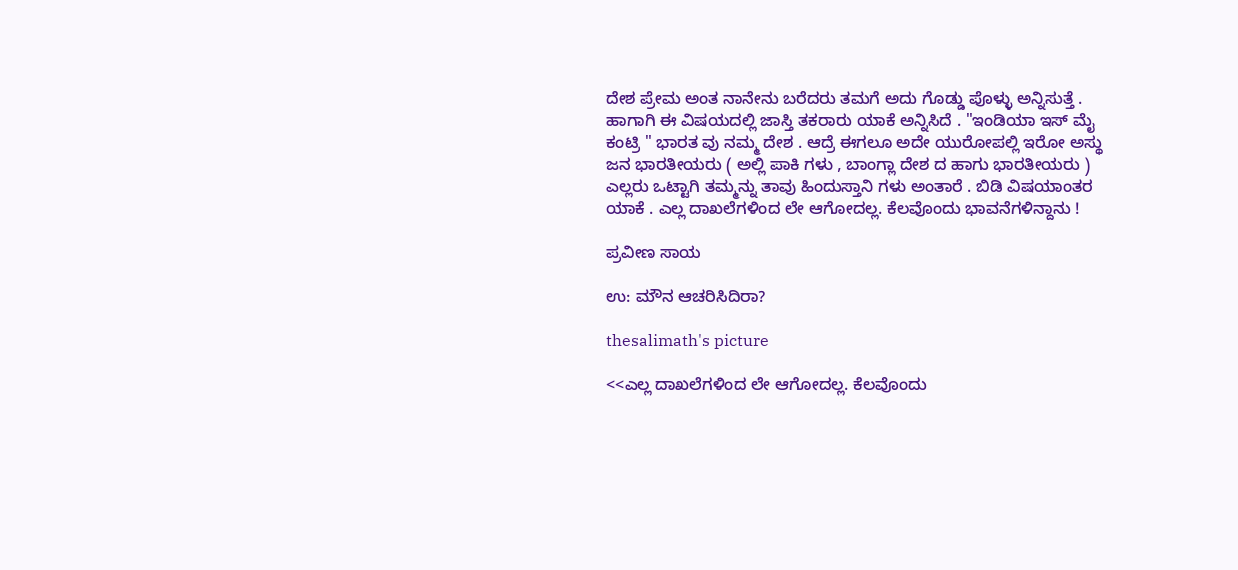ದೇಶ ಪ್ರೇಮ ಅಂತ ನಾನೇನು ಬರೆದರು ತಮಗೆ ಅದು ಗೊಡ್ಡು ಪೊಳ್ಳು ಅನ್ನಿಸುತ್ತೆ . ಹಾಗಾಗಿ ಈ ವಿಷಯದಲ್ಲಿ ಜಾಸ್ತಿ ತಕರಾರು ಯಾಕೆ ಅನ್ನಿಸಿದೆ . "ಇಂಡಿಯಾ ಇಸ್ ಮೈ ಕಂಟ್ರಿ " ಭಾರತ ವು ನಮ್ಮ ದೇಶ . ಆದ್ರೆ ಈಗಲೂ ಅದೇ ಯುರೋಪಲ್ಲಿ ಇರೋ ಅಸ್ಥು ಜನ ಭಾರತೀಯರು ( ಅಲ್ಲಿ ಪಾಕಿ ಗಳು , ಬಾಂಗ್ಲಾ ದೇಶ ದ ಹಾಗು ಭಾರತೀಯರು ) ಎಲ್ಲರು ಒಟ್ಟಾಗಿ ತಮ್ಮನ್ನು ತಾವು ಹಿಂದುಸ್ತಾನಿ ಗಳು ಅಂತಾರೆ . ಬಿಡಿ ವಿಷಯಾಂತರ ಯಾಕೆ . ಎಲ್ಲ ದಾಖಲೆಗಳಿಂದ ಲೇ ಆಗೋದಲ್ಲ. ಕೆಲವೊಂದು ಭಾವನೆಗಳಿನ್ದಾನು !

ಪ್ರವೀಣ ಸಾಯ

ಉ: ಮೌನ ಆಚರಿಸಿದಿರಾ?

thesalimath's picture

<<ಎಲ್ಲ ದಾಖಲೆಗಳಿಂದ ಲೇ ಆಗೋದಲ್ಲ. ಕೆಲವೊಂದು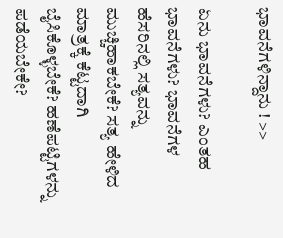ಭಾವನೆಗಳಿನ್ದಾನು ! >>

ಏನು ಭಾವನೆಗಳು? ಎಂತಹ ಭಾವನೆಗಳು? ಭಾವನೆಗಳ ಹೆಸರಿನಲ್ಲಿ ಸತ್ಯವನ್ನು ಮುಚ್ಚಿಹಾಕಬೇಕೆ? ಸತ್ಯ ಹೇಳಿದ ಮಾತ್ರಕ್ಕೆ ಕೆಟ್ಟದಾಗಿ ಬೈಸಿಕೊಳ್ಳಬೇಕೆ? ಹಣೆಪಟ್ಟಿಗಳನ್ನು ಪಡೆಯಬೇಕೇ?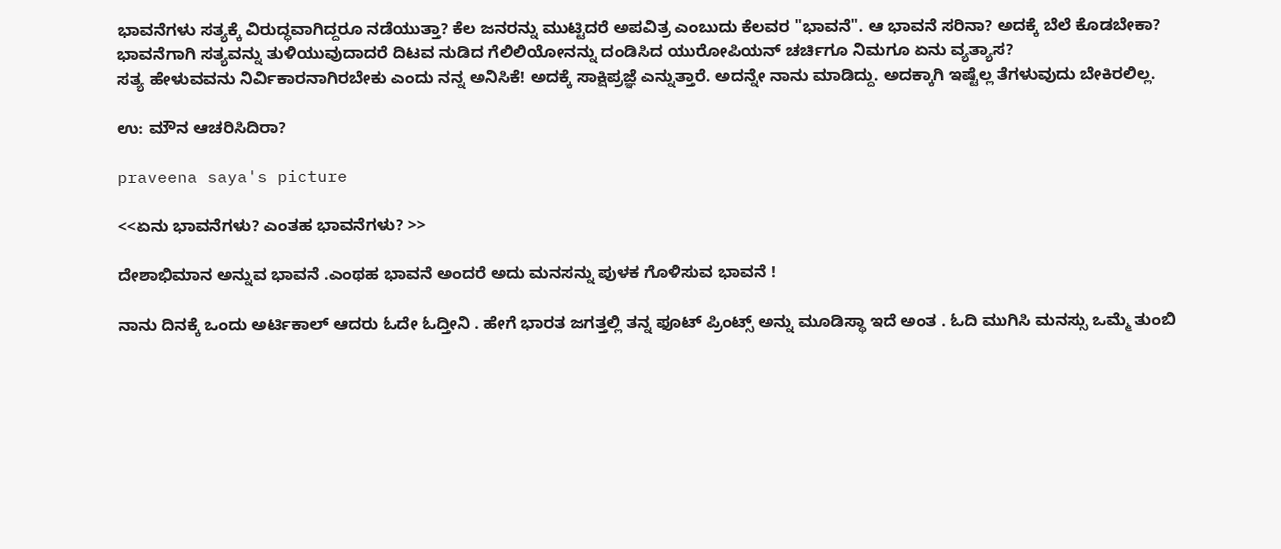ಭಾವನೆಗಳು ಸತ್ಯಕ್ಕೆ ವಿರುದ್ಧವಾಗಿದ್ದರೂ ನಡೆಯುತ್ತಾ? ಕೆಲ ಜನರನ್ನು ಮುಟ್ಟಿದರೆ ಅಪವಿತ್ರ ಎಂಬುದು ಕೆಲವರ "ಭಾವನೆ". ಆ ಭಾವನೆ ಸರಿನಾ? ಅದಕ್ಕೆ ಬೆಲೆ ಕೊಡಬೇಕಾ?
ಭಾವನೆಗಾಗಿ ಸತ್ಯವನ್ನು ತುಳಿಯುವುದಾದರೆ ದಿಟವ ನುಡಿದ ಗೆಲಿಲಿಯೋನನ್ನು ದಂಡಿಸಿದ ಯುರೋಪಿಯನ್ ಚರ್ಚಿಗೂ ನಿಮಗೂ ಏನು ವ್ಯತ್ಯಾಸ?
ಸತ್ಯ ಹೇಳುವವನು ನಿರ್ವಿಕಾರನಾಗಿರಬೇಕು ಎಂದು ನನ್ನ ಅನಿಸಿಕೆ! ಅದಕ್ಕೆ ಸಾಕ್ಷಿಪ್ರಜ್ಞೆ ಎನ್ನುತ್ತಾರೆ. ಅದನ್ನೇ ನಾನು ಮಾಡಿದ್ದು. ಅದಕ್ಕಾಗಿ ಇಷ್ಟೆಲ್ಲ ತೆಗಳುವುದು ಬೇಕಿರಲಿಲ್ಲ.

ಉ: ಮೌನ ಆಚರಿಸಿದಿರಾ?

praveena saya's picture

<<ಏನು ಭಾವನೆಗಳು? ಎಂತಹ ಭಾವನೆಗಳು? >>

ದೇಶಾಭಿಮಾನ ಅನ್ನುವ ಭಾವನೆ .ಎಂಥಹ ಭಾವನೆ ಅಂದರೆ ಅದು ಮನಸನ್ನು ಪುಳಕ ಗೊಳಿಸುವ ಭಾವನೆ !

ನಾನು ದಿನಕ್ಕೆ ಒಂದು ಅರ್ಟಿಕಾಲ್ ಆದರು ಓದೇ ಓದ್ತೀನಿ . ಹೇಗೆ ಭಾರತ ಜಗತ್ತಲ್ಲಿ ತನ್ನ ಫೂಟ್ ಪ್ರಿಂಟ್ಸ್ ಅನ್ನು ಮೂಡಿಸ್ಥಾ ಇದೆ ಅಂತ . ಓದಿ ಮುಗಿಸಿ ಮನಸ್ಸು ಒಮ್ಮೆ ತುಂಬಿ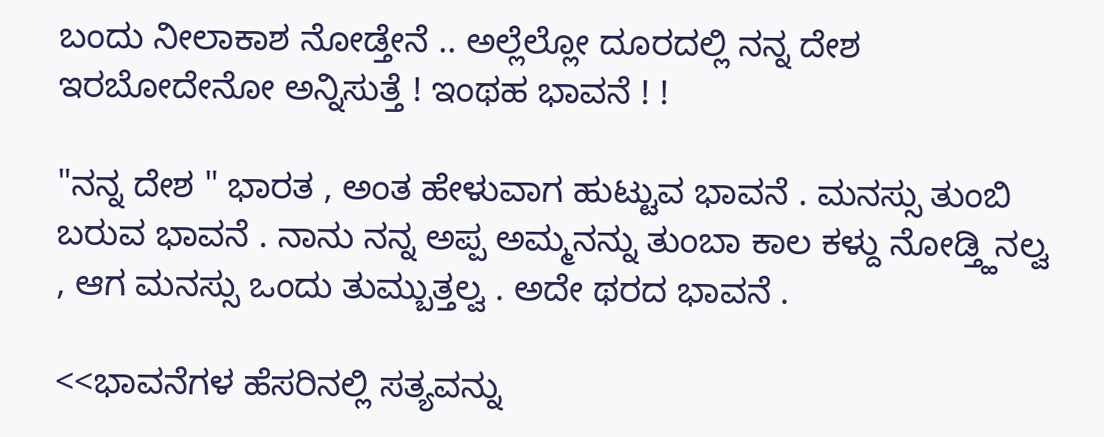ಬಂದು ನೀಲಾಕಾಶ ನೋಡ್ತೇನೆ .. ಅಲ್ಲೆಲ್ಲೋ ದೂರದಲ್ಲಿ ನನ್ನ ದೇಶ ಇರಬೋದೇನೋ ಅನ್ನಿಸುತ್ತೆ ! ಇಂಥಹ ಭಾವನೆ ! !

"ನನ್ನ ದೇಶ " ಭಾರತ , ಅಂತ ಹೇಳುವಾಗ ಹುಟ್ಟುವ ಭಾವನೆ . ಮನಸ್ಸು ತುಂಬಿ ಬರುವ ಭಾವನೆ . ನಾನು ನನ್ನ ಅಪ್ಪ ಅಮ್ಮನನ್ನು ತುಂಬಾ ಕಾಲ ಕಳ್ದು ನೋಡ್ತ್ಹಿನಲ್ವ , ಆಗ ಮನಸ್ಸು ಒಂದು ತುಮ್ಬುತ್ತಲ್ವ . ಅದೇ ಥರದ ಭಾವನೆ .

<<ಭಾವನೆಗಳ ಹೆಸರಿನಲ್ಲಿ ಸತ್ಯವನ್ನು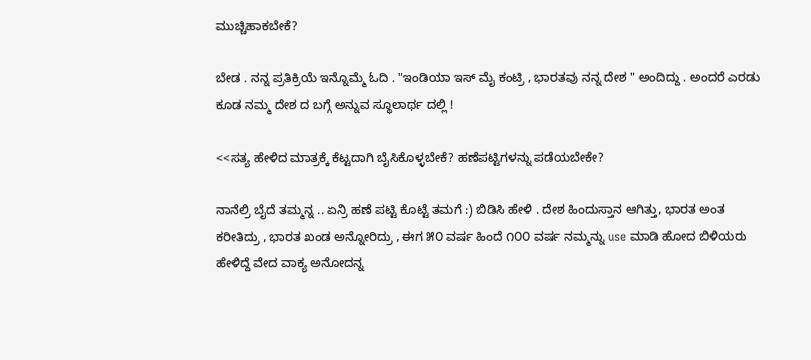ಮುಚ್ಚಿಹಾಕಬೇಕೆ?

ಬೇಡ . ನನ್ನ ಪ್ರತಿಕ್ರಿಯೆ ಇನ್ನೊಮ್ಮೆ ಓದಿ . "ಇಂಡಿಯಾ ಇಸ್ ಮೈ ಕಂಟ್ರಿ , ಭಾರತವು ನನ್ನ ದೇಶ " ಅಂದಿದ್ದು . ಅಂದರೆ ಎರಡು ಕೂಡ ನಮ್ಮ ದೇಶ ದ ಬಗ್ಗೆ ಅನ್ನುವ ಸ್ಥೂಲಾರ್ಥ ದಲ್ಲಿ !

<<ಸತ್ಯ ಹೇಳಿದ ಮಾತ್ರಕ್ಕೆ ಕೆಟ್ಟದಾಗಿ ಬೈಸಿಕೊಳ್ಳಬೇಕೆ? ಹಣೆಪಟ್ಟಿಗಳನ್ನು ಪಡೆಯಬೇಕೇ?

ನಾನೆಲ್ರಿ ಬೈದೆ ತಮ್ಮನ್ನ .. ಏನ್ರಿ ಹಣೆ ಪಟ್ಟಿ ಕೊಟ್ಟೆ ತಮಗೆ :) ಬಿಡಿಸಿ ಹೇಳಿ . ದೇಶ ಹಿಂದುಸ್ತಾನ ಆಗಿತ್ತು, ಭಾರತ ಅಂತ ಕರೀತಿದ್ರು , ಭಾರತ ಖಂಡ ಅನ್ನೋರಿದ್ರು , ಈಗ ೫೦ ವರ್ಷ ಹಿಂದೆ ೧೦೦ ವರ್ಷ ನಮ್ಮನ್ನು use ಮಾಡಿ ಹೋದ ಬಿಳಿಯರು ಹೇಳಿದ್ದೆ ವೇದ ವಾಕ್ಯ ಅನೋದನ್ನ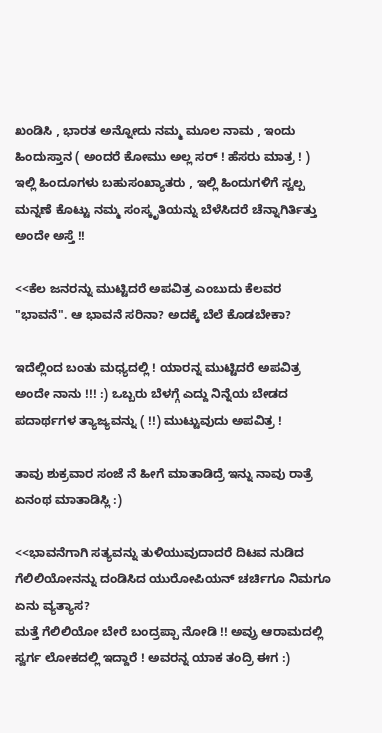ಖಂಡಿಸಿ , ಭಾರತ ಅನ್ನೋದು ನಮ್ಮ ಮೂಲ ನಾಮ , ಇಂದು ಹಿಂದುಸ್ತಾನ ( ಅಂದರೆ ಕೋಮು ಅಲ್ಲ ಸರ್ ! ಹೆಸರು ಮಾತ್ರ ! ) ಇಲ್ಲಿ ಹಿಂದೂಗಳು ಬಹುಸಂಖ್ಯಾತರು , ಇಲ್ಲಿ ಹಿಂದುಗಳಿಗೆ ಸ್ವಲ್ಪ ಮನ್ನಣೆ ಕೊಟ್ಟು ನಮ್ಮ ಸಂಸ್ಕೃತಿಯನ್ನು ಬೆಳೆಸಿದರೆ ಚೆನ್ನಾಗಿರ್ತಿತ್ತು ಅಂದೇ ಅಸ್ತೆ !!

<<ಕೆಲ ಜನರನ್ನು ಮುಟ್ಟಿದರೆ ಅಪವಿತ್ರ ಎಂಬುದು ಕೆಲವರ "ಭಾವನೆ". ಆ ಭಾವನೆ ಸರಿನಾ? ಅದಕ್ಕೆ ಬೆಲೆ ಕೊಡಬೇಕಾ?

ಇದೆಲ್ಲಿಂದ ಬಂತು ಮಧ್ಯದಲ್ಲಿ ! ಯಾರನ್ನ ಮುಟ್ಟಿದರೆ ಅಪವಿತ್ರ ಅಂದೇ ನಾನು !!! :) ಒಬ್ಬರು ಬೆಳಗ್ಗೆ ಎದ್ದು ನಿನ್ನೆಯ ಬೇಡದ ಪದಾರ್ಥಗಳ ತ್ಯಾಜ್ಯವನ್ನು ( !!) ಮುಟ್ಟುವುದು ಅಪವಿತ್ರ !

ತಾವು ಶುಕ್ರವಾರ ಸಂಜೆ ನೆ ಹೀಗೆ ಮಾತಾಡಿದ್ರೆ ಇನ್ನು ನಾವು ರಾತ್ರೆ ಏನಂಥ ಮಾತಾಡಿಸ್ಲಿ :)

<<ಭಾವನೆಗಾಗಿ ಸತ್ಯವನ್ನು ತುಳಿಯುವುದಾದರೆ ದಿಟವ ನುಡಿದ ಗೆಲಿಲಿಯೋನನ್ನು ದಂಡಿಸಿದ ಯುರೋಪಿಯನ್ ಚರ್ಚಿಗೂ ನಿಮಗೂ ಏನು ವ್ಯತ್ಯಾಸ?
ಮತ್ತೆ ಗೆಲಿಲಿಯೋ ಬೇರೆ ಬಂದ್ರಪ್ಪಾ ನೋಡಿ !! ಅವ್ರು ಆರಾಮದಲ್ಲಿ ಸ್ವರ್ಗ ಲೋಕದಲ್ಲಿ ಇದ್ದಾರೆ ! ಅವರನ್ನ ಯಾಕ ತಂದ್ರಿ ಈಗ :)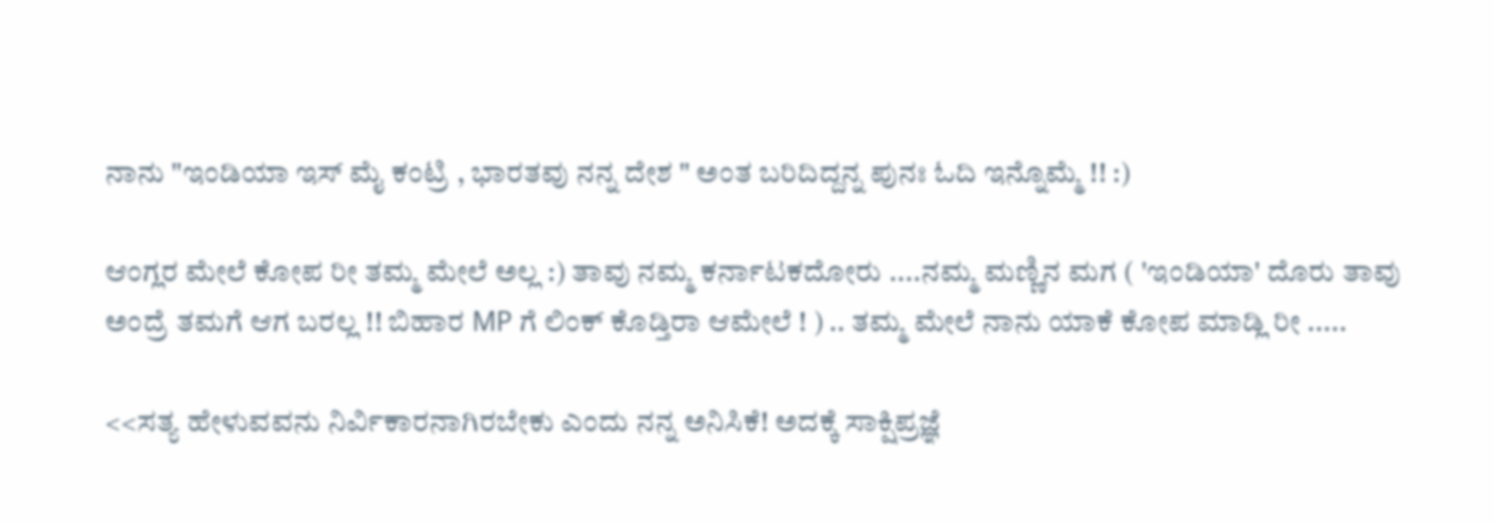ನಾನು "ಇಂಡಿಯಾ ಇಸ್ ಮೈ ಕಂಟ್ರಿ , ಭಾರತವು ನನ್ನ ದೇಶ " ಅಂತ ಬರಿದಿದ್ದನ್ನ ಪುನಃ ಓದಿ ಇನ್ನೊಮ್ಮೆ !! :)

ಆಂಗ್ಲರ ಮೇಲೆ ಕೋಪ ರೀ ತಮ್ಮ ಮೇಲೆ ಅಲ್ಲ :) ತಾವು ನಮ್ಮ ಕರ್ನಾಟಕದೋರು ....ನಮ್ಮ ಮಣ್ಣಿನ ಮಗ ( 'ಇಂಡಿಯಾ' ದೊರು ತಾವು ಅಂದ್ರೆ ತಮಗೆ ಆಗ ಬರಲ್ಲ !! ಬಿಹಾರ MP ಗೆ ಲಿಂಕ್ ಕೊಡ್ತಿರಾ ಆಮೇಲೆ ! ) .. ತಮ್ಮ ಮೇಲೆ ನಾನು ಯಾಕೆ ಕೋಪ ಮಾಡ್ಲಿ ರೀ .....

<<ಸತ್ಯ ಹೇಳುವವನು ನಿರ್ವಿಕಾರನಾಗಿರಬೇಕು ಎಂದು ನನ್ನ ಅನಿಸಿಕೆ! ಅದಕ್ಕೆ ಸಾಕ್ಷಿಪ್ರಜ್ಞೆ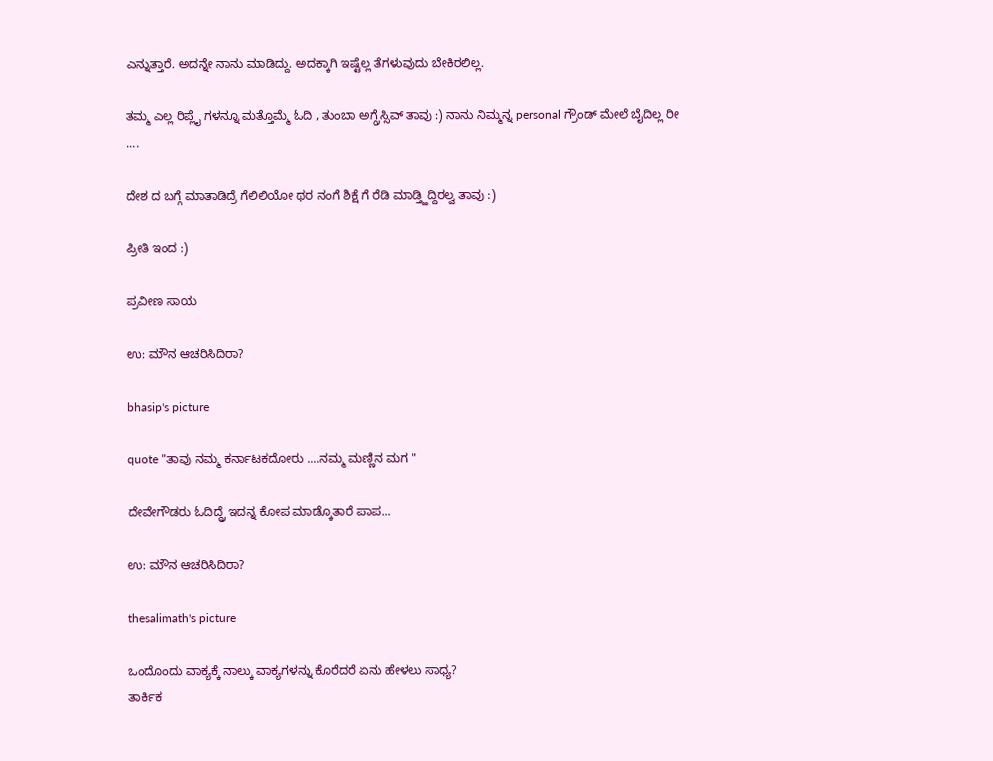ಎನ್ನುತ್ತಾರೆ. ಅದನ್ನೇ ನಾನು ಮಾಡಿದ್ದು. ಅದಕ್ಕಾಗಿ ಇಷ್ಟೆಲ್ಲ ತೆಗಳುವುದು ಬೇಕಿರಲಿಲ್ಲ.

ತಮ್ಮ ಎಲ್ಲ ರಿಪ್ಲೈ ಗಳನ್ನೂ ಮತ್ತೊಮ್ಮೆ ಓದಿ , ತುಂಬಾ ಅಗ್ಗ್ರೆಸ್ಸಿವ್ ತಾವು :) ನಾನು ನಿಮ್ಮನ್ನ personal ಗ್ರೌಂಡ್ ಮೇಲೆ ಬೈದಿಲ್ಲ ರೀ ....

ದೇಶ ದ ಬಗ್ಗೆ ಮಾತಾಡಿದ್ರೆ ಗೆಲಿಲಿಯೋ ಥರ ನಂಗೆ ಶಿಕ್ಷೆ ಗೆ ರೆಡಿ ಮಾಡ್ತ್ಹಿದ್ದಿರಲ್ವ ತಾವು :)

ಪ್ರೀತಿ ಇಂದ :)

ಪ್ರವೀಣ ಸಾಯ

ಉ: ಮೌನ ಆಚರಿಸಿದಿರಾ?

bhasip's picture

quote "ತಾವು ನಮ್ಮ ಕರ್ನಾಟಕದೋರು ....ನಮ್ಮ ಮಣ್ಣಿನ ಮಗ "

ದೇವೇಗೌಡರು ಓದಿದ್ದ್ರೆ ಇದನ್ನ ಕೋಪ ಮಾಡ್ಕೊತಾರೆ ಪಾಪ...

ಉ: ಮೌನ ಆಚರಿಸಿದಿರಾ?

thesalimath's picture

ಒಂದೊಂದು ವಾಕ್ಯಕ್ಕೆ ನಾಲ್ಕು ವಾಕ್ಯಗಳನ್ನು ಕೊರೆದರೆ ಏನು ಹೇಳಲು ಸಾಧ್ಯ?
ತಾರ್ಕಿಕ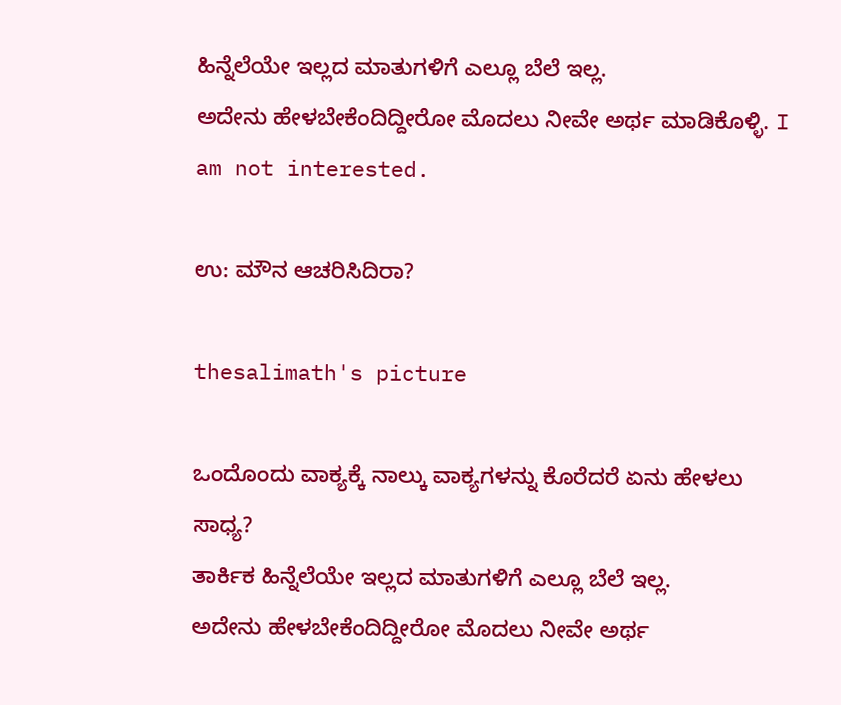ಹಿನ್ನೆಲೆಯೇ ಇಲ್ಲದ ಮಾತುಗಳಿಗೆ ಎಲ್ಲೂ ಬೆಲೆ ಇಲ್ಲ.
ಅದೇನು ಹೇಳಬೇಕೆಂದಿದ್ದೀರೋ ಮೊದಲು ನೀವೇ ಅರ್ಥ ಮಾಡಿಕೊಳ್ಳಿ. I am not interested.

ಉ: ಮೌನ ಆಚರಿಸಿದಿರಾ?

thesalimath's picture

ಒಂದೊಂದು ವಾಕ್ಯಕ್ಕೆ ನಾಲ್ಕು ವಾಕ್ಯಗಳನ್ನು ಕೊರೆದರೆ ಏನು ಹೇಳಲು ಸಾಧ್ಯ?
ತಾರ್ಕಿಕ ಹಿನ್ನೆಲೆಯೇ ಇಲ್ಲದ ಮಾತುಗಳಿಗೆ ಎಲ್ಲೂ ಬೆಲೆ ಇಲ್ಲ.
ಅದೇನು ಹೇಳಬೇಕೆಂದಿದ್ದೀರೋ ಮೊದಲು ನೀವೇ ಅರ್ಥ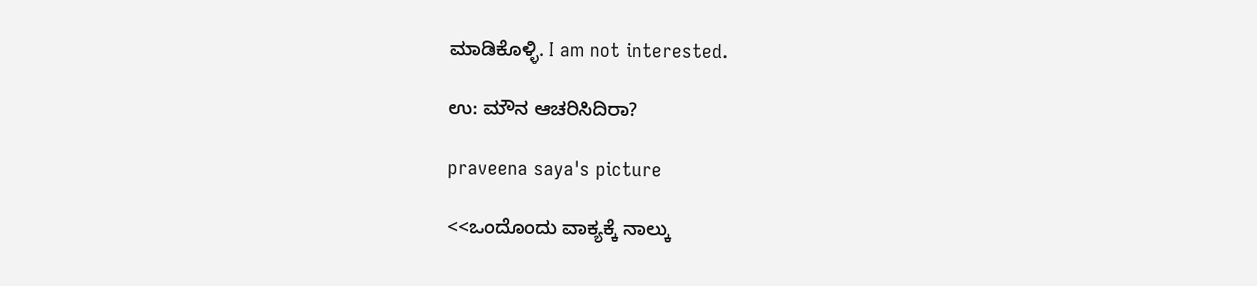ಮಾಡಿಕೊಳ್ಳಿ. I am not interested.

ಉ: ಮೌನ ಆಚರಿಸಿದಿರಾ?

praveena saya's picture

<<ಒಂದೊಂದು ವಾಕ್ಯಕ್ಕೆ ನಾಲ್ಕು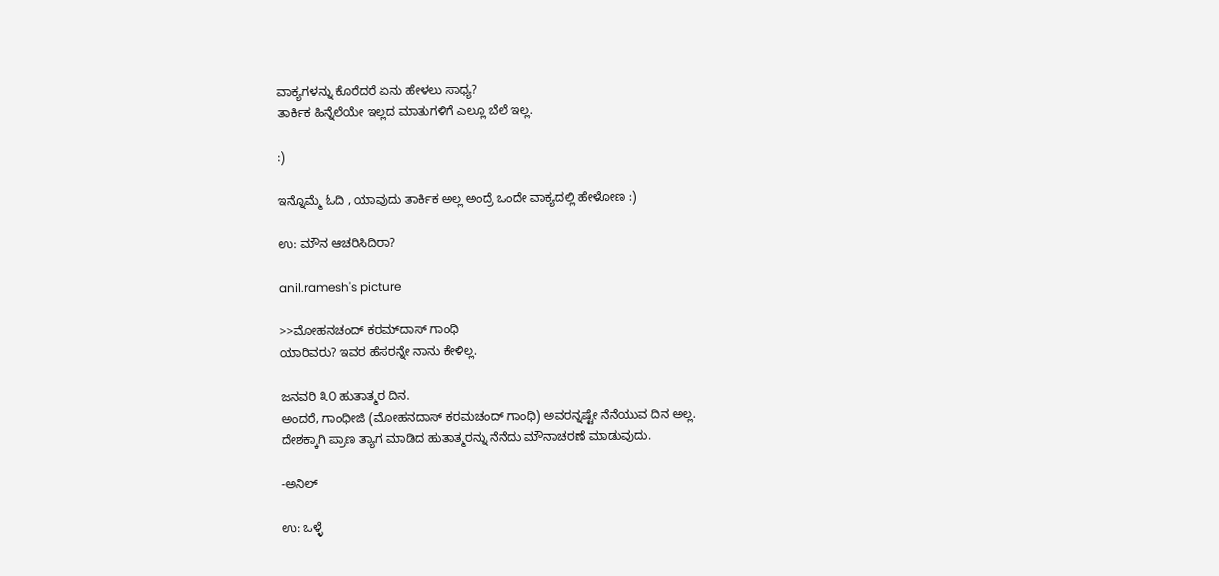ವಾಕ್ಯಗಳನ್ನು ಕೊರೆದರೆ ಏನು ಹೇಳಲು ಸಾಧ್ಯ?
ತಾರ್ಕಿಕ ಹಿನ್ನೆಲೆಯೇ ಇಲ್ಲದ ಮಾತುಗಳಿಗೆ ಎಲ್ಲೂ ಬೆಲೆ ಇಲ್ಲ.

:)

ಇನ್ನೊಮ್ಮೆ ಓದಿ , ಯಾವುದು ತಾರ್ಕಿಕ ಅಲ್ಲ ಅಂದ್ರೆ ಒಂದೇ ವಾಕ್ಯದಲ್ಲಿ ಹೇಳೋಣ :)

ಉ: ಮೌನ ಆಚರಿಸಿದಿರಾ?

anil.ramesh's picture

>>ಮೋಹನಚಂದ್ ಕರಮ್‌ದಾಸ್ ಗಾಂಧಿ
ಯಾರಿವರು? ಇವರ ಹೆಸರನ್ನೇ ನಾನು ಕೇಳಿಲ್ಲ.

ಜನವರಿ ೩೦ ಹುತಾತ್ಮರ ದಿನ.
ಅಂದರೆ, ಗಾಂಧೀಜಿ (ಮೋಹನದಾಸ್ ಕರಮಚಂದ್ ಗಾಂಧಿ) ಅವರನ್ನಷ್ಟೇ ನೆನೆಯುವ ದಿನ ಅಲ್ಲ.
ದೇಶಕ್ಕಾಗಿ ಪ್ರಾಣ ತ್ಯಾಗ ಮಾಡಿದ ಹುತಾತ್ಮರನ್ನು ನೆನೆದು ಮೌನಾಚರಣೆ ಮಾಡುವುದು.

-ಅನಿಲ್

ಉ: ಒಳ್ಳೆ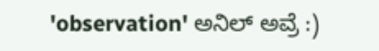'observation' ಅನಿಲ್ ಅವ್ರೆ :)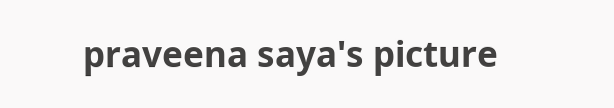praveena saya's picture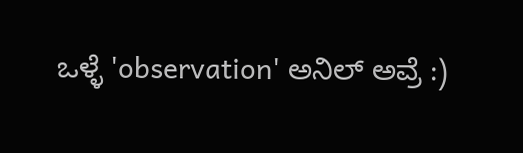ಒಳ್ಳೆ 'observation' ಅನಿಲ್ ಅವ್ರೆ :)